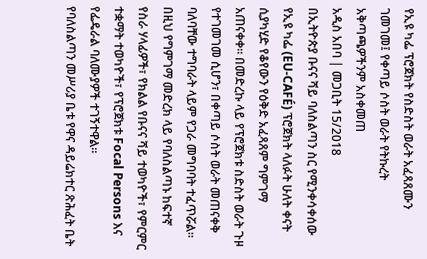የኢዩ ካፌ ፕሮጀክት የስድስት ወራት አፈጻጸሙን ገመገመ፤ የቀጣይ ሶስት ወራት የትኩረት አቅጣጫዎችንም አስቀመጠ
አዲስ አበባ | መጋቢት 15/2018
በኢትዮጵያ ቡናና ሻይ ባለስልጣን ስር የሚንቀሳቀሰው የኢዩ ካፌ (EU-CAFÉ) ፕሮጀክት ላለፉት ሁለት ቀናት ሲያካሂድ የቆየውን የዕቅድ አፈጻጸም ግምገማ አጠናቀቀ። በመድረኩ ላይ የፕሮጀክቱ ስድስት ወራት ጉዞ የተገመገመ ሲሆን፣ በቀጣይ ሶስት ወራት መጠናቀቅ ባለባቸው ተግባራት ላይም የጋራ መግባባት ተፈጥሯል።
በዚህ የግምገማ መድረክ ላይ የባለስልጣኑ ከፍተኛ የስራ ሃላፊዎች፣ የክልል የቡናና ሻይ ተወካዮች፣ የምርምር ተቋማት ተወካዮች፣ የፕሮጀክቱ Focal Persons እና የፌዴራል ባለሙያዎች ተገኝተዋል።
የባለስልጣን መሥሪያ ቤቱ የዋና ዳይሬክተር ጽሕፈት ቤት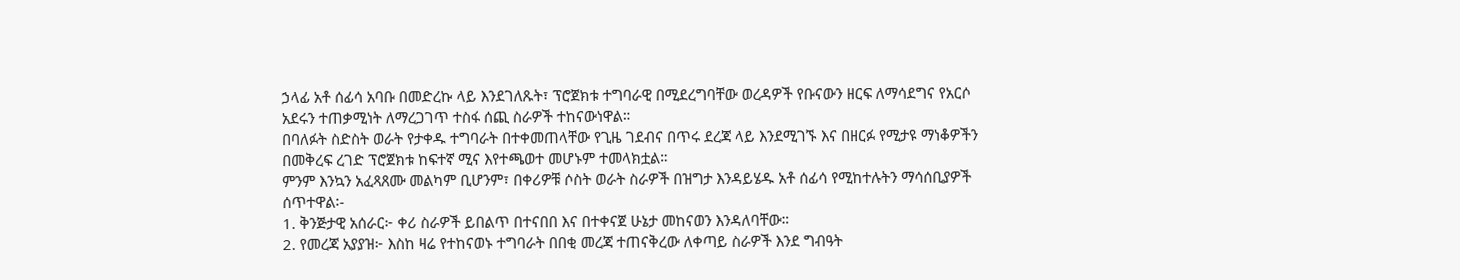ኃላፊ አቶ ሰፊሳ አባቡ በመድረኩ ላይ እንደገለጹት፣ ፕሮጀክቱ ተግባራዊ በሚደረግባቸው ወረዳዎች የቡናውን ዘርፍ ለማሳደግና የአርሶ አደሩን ተጠቃሚነት ለማረጋገጥ ተስፋ ሰጪ ስራዎች ተከናውነዋል።
በባለፉት ስድስት ወራት የታቀዱ ተግባራት በተቀመጠላቸው የጊዜ ገደብና በጥሩ ደረጃ ላይ እንደሚገኙ እና በዘርፉ የሚታዩ ማነቆዎችን በመቅረፍ ረገድ ፕሮጀክቱ ከፍተኛ ሚና እየተጫወተ መሆኑም ተመላክቷል።
ምንም እንኳን አፈጻጸሙ መልካም ቢሆንም፣ በቀሪዎቹ ሶስት ወራት ስራዎች በዝግታ እንዳይሄዱ አቶ ሰፊሳ የሚከተሉትን ማሳሰቢያዎች ሰጥተዋል፡-
1. ቅንጅታዊ አሰራር፦ ቀሪ ስራዎች ይበልጥ በተናበበ እና በተቀናጀ ሁኔታ መከናወን እንዳለባቸው።
2. የመረጃ አያያዝ፦ እስከ ዛሬ የተከናወኑ ተግባራት በበቂ መረጃ ተጠናቅረው ለቀጣይ ስራዎች እንደ ግብዓት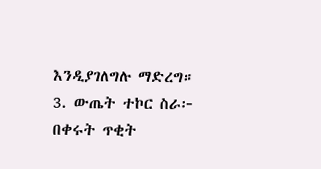እንዲያገለግሉ ማድረግ።
3. ውጤት ተኮር ስራ፦ በቀሩት ጥቂት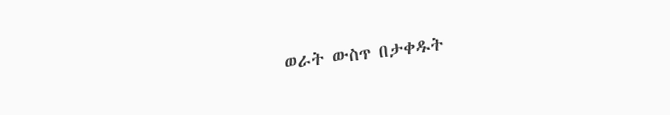ወራት ውስጥ በታቀዱት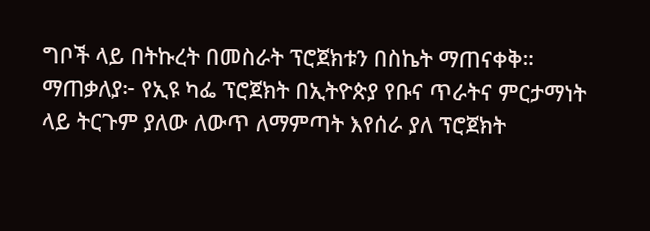ግቦች ላይ በትኩረት በመስራት ፕሮጀክቱን በስኬት ማጠናቀቅ።
ማጠቃለያ፦ የኢዩ ካፌ ፕሮጀክት በኢትዮጵያ የቡና ጥራትና ምርታማነት ላይ ትርጉም ያለው ለውጥ ለማምጣት እየሰራ ያለ ፕሮጀክት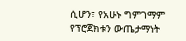ሲሆን፣ የአሁኑ ግምገማም የፕሮጀክቱን ውጤታማነት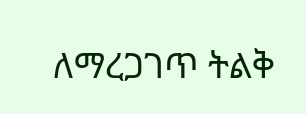ለማረጋገጥ ትልቅ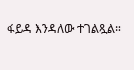ፋይዳ እንዳለው ተገልጿል።